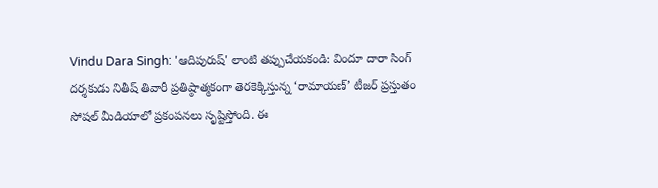Vindu Dara Singh: 'ఆదిపురుష్' లాంటి తప్పుచేయకండి: విందూ దారా సింగ్
దర్శకుడు నితీష్ తివారీ ప్రతిష్ఠాత్మకంగా తెరకెక్కిస్తున్న ‘రామాయణ్’ టీజర్ ప్రస్తుతం సోషల్ మీడియాలో ప్రకంపనలు సృష్టిస్తోంది. ఈ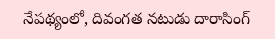నేపథ్యంలో, దివంగత నటుడు దారాసింగ్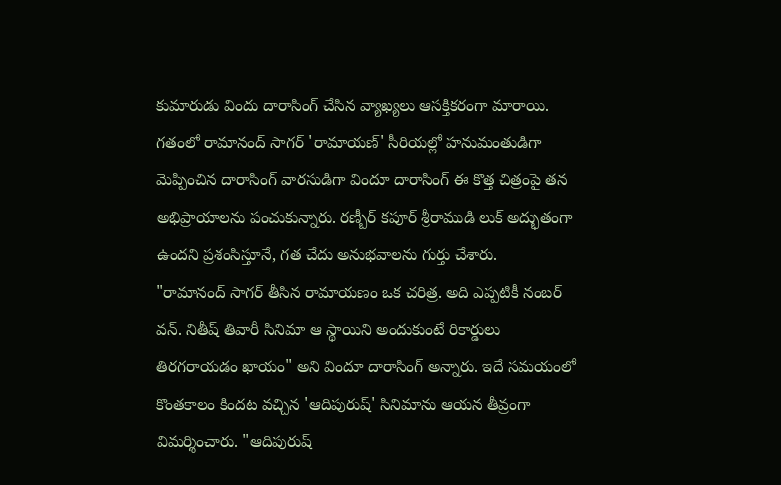కుమారుడు విందు దారాసింగ్ చేసిన వ్యాఖ్యలు ఆసక్తికరంగా మారాయి.
గతంలో రామానంద్ సాగర్ 'రామాయణ్' సీరియల్లో హనుమంతుడిగా మెప్పించిన దారాసింగ్ వారసుడిగా విందూ దారాసింగ్ ఈ కొత్త చిత్రంపై తన అభిప్రాయాలను పంచుకున్నారు. రణ్బీర్ కపూర్ శ్రీరాముడి లుక్ అద్భుతంగా ఉందని ప్రశంసిస్తూనే, గత చేదు అనుభవాలను గుర్తు చేశారు.
"రామానంద్ సాగర్ తీసిన రామాయణం ఒక చరిత్ర. అది ఎప్పటికీ నంబర్ వన్. నితీష్ తివారీ సినిమా ఆ స్థాయిని అందుకుంటే రికార్డులు తిరగరాయడం ఖాయం" అని విందూ దారాసింగ్ అన్నారు. ఇదే సమయంలో కొంతకాలం కిందట వచ్చిన 'ఆదిపురుష్' సినిమాను ఆయన తీవ్రంగా విమర్శించారు. "ఆదిపురుష్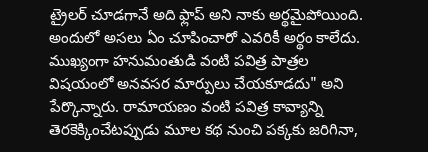ట్రైలర్ చూడగానే అది ఫ్లాప్ అని నాకు అర్థమైపోయింది. అందులో అసలు ఏం చూపించారో ఎవరికీ అర్థం కాలేదు. ముఖ్యంగా హనుమంతుడి వంటి పవిత్ర పాత్రల విషయంలో అనవసర మార్పులు చేయకూడదు" అని పేర్కొన్నారు. రామాయణం వంటి పవిత్ర కావ్యాన్ని తెరకెక్కించేటప్పుడు మూల కథ నుంచి పక్కకు జరిగినా,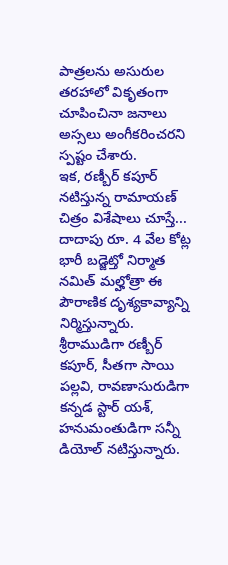పాత్రలను అసురుల తరహాలో వికృతంగా చూపించినా జనాలు అస్సలు అంగీకరించరని స్పష్టం చేశారు.
ఇక, రణ్బీర్ కపూర్ నటిస్తున్న రామాయణ్ చిత్రం విశేషాలు చూస్తే... దాదాపు రూ. 4 వేల కోట్ల భారీ బడ్జెట్తో నిర్మాత నమిత్ మల్హోత్రా ఈ పౌరాణిక దృశ్యకావ్యాన్ని నిర్మిస్తున్నారు. శ్రీరాముడిగా రణ్బీర్ కపూర్, సీతగా సాయి పల్లవి, రావణాసురుడిగా కన్నడ స్టార్ యశ్, హనుమంతుడిగా సన్నీ డియోల్ నటిస్తున్నారు.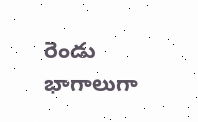రెండు భాగాలుగా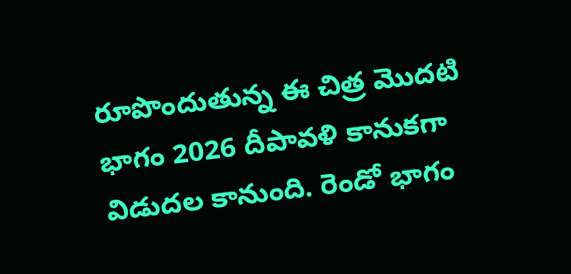రూపొందుతున్న ఈ చిత్ర మొదటి భాగం 2026 దీపావళి కానుకగా విడుదల కానుంది. రెండో భాగం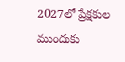2027లో ప్రేక్షకుల ముందుకు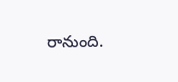రానుంది.